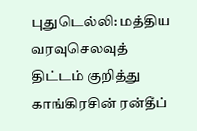புதுடெல்லி: மத்திய வரவுசெலவுத் திட்டம் குறித்து காங்கிரசின் ரன்தீப்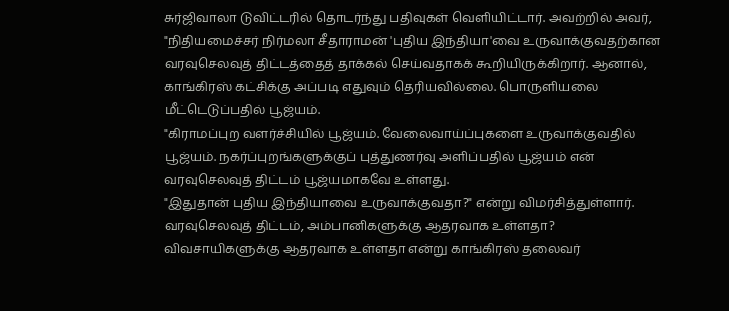சுர்ஜிவாலா டுவிட்டரில் தொடர்ந்து பதிவுகள் வெளியிட்டார். அவற்றில் அவர், "நிதியமைச்சர் நிர்மலா சீதாராமன் 'புதிய இந்தியா'வை உருவாக்குவதற்கான வரவுசெலவுத் திட்டத்தைத் தாக்கல் செய்வதாகக் கூறியிருக்கிறார். ஆனால், காங்கிரஸ் கட்சிக்கு அப்படி எதுவும் தெரியவில்லை. பொருளியலை மீட்டெடுப்பதில் பூஜ்யம்.
"கிராமப்புற வளர்ச்சியில் பூஜ்யம். வேலைவாய்ப்புகளை உருவாக்குவதில் பூஜ்யம். நகர்ப்புறங்களுக்குப் புத்துணர்வு அளிப்பதில் பூஜ்யம் என் வரவுசெலவுத் திட்டம் பூஜ்யமாகவே உள்ளது.
"இதுதான் புதிய இந்தியாவை உருவாக்குவதா?" என்று விமர்சித்துள்ளார். வரவுசெலவுத் திட்டம், அம்பானிகளுக்கு ஆதரவாக உள்ளதா?
விவசாயிகளுக்கு ஆதரவாக உள்ளதா என்று காங்கிரஸ் தலைவர்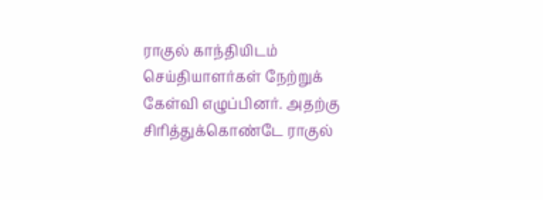ராகுல் காந்தியிடம் செய்தியாளர்கள் நேற்றுக் கேள்வி எழுப்பினர். அதற்கு சிரித்துக்கொண்டே ராகுல்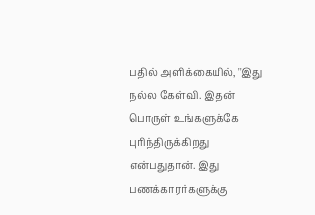பதில் அளிக்கையில், ''இது நல்ல கேள்வி. இதன் பொருள் உங்களுக்கே புரிந்திருக்கிறது என்பதுதான். இது பணக்காரர்களுக்கு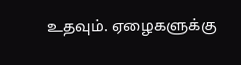உதவும். ஏழைகளுக்கு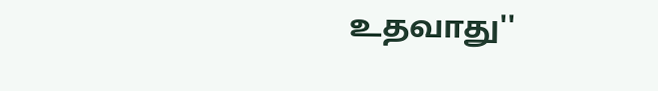உதவாது''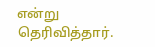என்று தெரிவித்தார்.